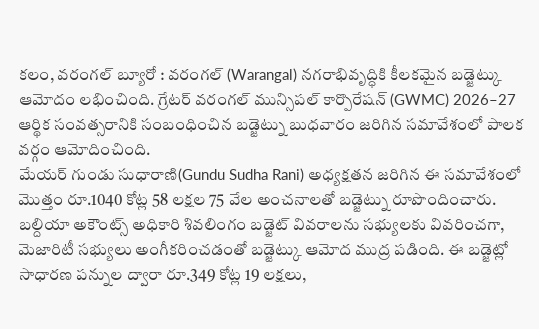కలం, వరంగల్ బ్యూరో : వరంగల్ (Warangal) నగరాభివృద్ధికి కీలకమైన బడ్జెట్కు ఆమోదం లభించింది. గ్రేటర్ వరంగల్ మున్సిపల్ కార్పొరేషన్ (GWMC) 2026–27 ఆర్థిక సంవత్సరానికి సంబంధించిన బడ్జెట్ను బుధవారం జరిగిన సమావేశంలో పాలక వర్గం ఆమోదించింది.
మేయర్ గుండు సుధారాణి(Gundu Sudha Rani) అధ్యక్షతన జరిగిన ఈ సమావేశంలో మొత్తం రూ.1040 కోట్ల 58 లక్షల 75 వేల అంచనాలతో బడ్జెట్ను రూపొందించారు. బల్దియా అకౌంట్స్ అధికారి శివలింగం బడ్జెట్ వివరాలను సభ్యులకు వివరించగా, మెజారిటీ సభ్యులు అంగీకరించడంతో బడ్జెట్కు ఆమోద ముద్ర పడింది. ఈ బడ్జెట్లో సాధారణ పన్నుల ద్వారా రూ.349 కోట్ల 19 లక్షలు,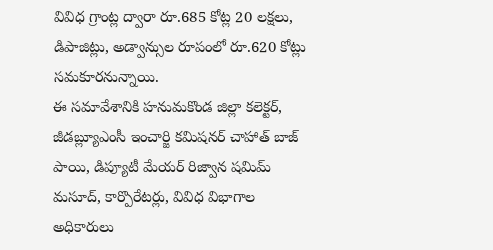వివిధ గ్రాంట్ల ద్వారా రూ.685 కోట్ల 20 లక్షలు, డిపాజిట్లు, అడ్వాన్సుల రూపంలో రూ.620 కోట్లు సమకూరనున్నాయి.
ఈ సమావేశానికి హనుమకొండ జిల్లా కలెక్టర్, జీడబ్ల్యూఎంసీ ఇంచార్జి కమిషనర్ చాహాత్ బాజ్ పాయి, డిప్యూటీ మేయర్ రిజ్వాన షమిమ్ మసూద్, కార్పొరేటర్లు, వివిధ విభాగాల అధికారులు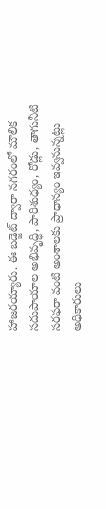హాజరయ్యారు. ఈ బడ్జెట్ ద్వారా నగరంలో మౌలిక సదుపాయాల అభివృద్ధి, పారిశుధ్యం, రోడ్లు, తాగునీటి సరఫరా వంటి అంశాలకు ప్రాధాన్యం ఇవ్వనున్నట్లు అధికారులు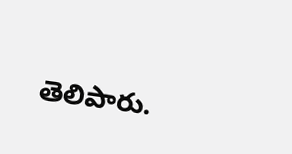తెలిపారు.